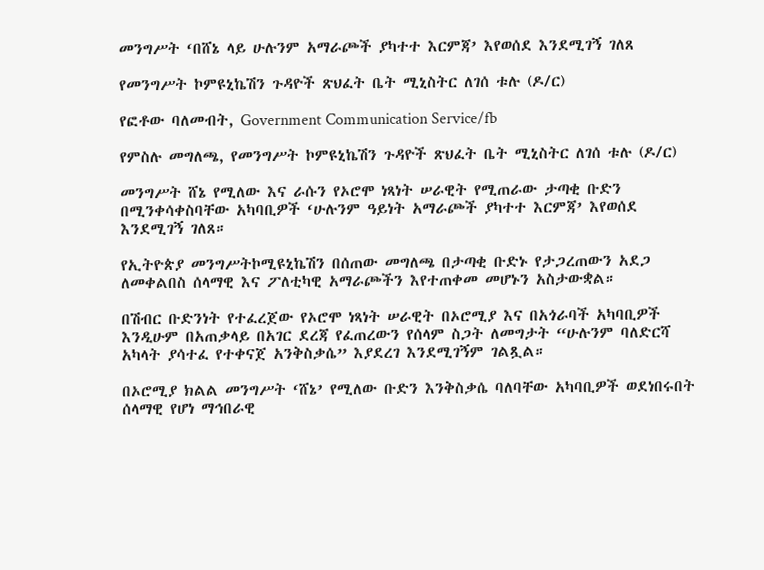መንግሥት ‘በሸኔ ላይ ሁሉንም አማራጮች ያካተተ እርምጃ’ እየወሰደ እንደሚገኝ ገለጸ

የመንግሥት ኮምዩኒኬሽን ጉዳዮች ጽህፈት ቤት ሚኒስትር ለገሰ ቱሉ (ዶ/ር)

የፎቶው ባለመብት, Government Communication Service/fb

የምስሉ መግለጫ, የመንግሥት ኮምዩኒኬሽን ጉዳዮች ጽህፈት ቤት ሚኒስትር ለገሰ ቱሉ (ዶ/ር)

መንግሥት ሸኔ የሚለው እና ራሱን የኦሮሞ ነጻነት ሠራዊት የሚጠራው ታጣቂ ቡድን በሚንቀሳቀስባቸው አካባቢዎች ‘ሁሉንም ዓይነት አማራጮች ያካተተ እርምጃ’ እየወሰደ እንደሚገኝ ገለጸ።

የኢትዮጵያ መንግሥትኮሚዩኒኬሽን በሰጠው መግለጫ በታጣቂ ቡድኑ የታጋረጠውን አደጋ ለመቀልበስ ሰላማዊ እና ፖለቲካዊ አማራጮችን እየተጠቀመ መሆኑን አስታውቋል።

በሽብር ቡድንነት የተፈረጀው የኦሮሞ ነጻነት ሠራዊት በኦሮሚያ እና በአጎራባች አካባቢዎች እንዲሁም በአጠቃላይ በአገር ደረጃ የፈጠረውን የሰላም ስጋት ለመግታት “ሁሉንም ባለድርሻ አካላት ያሳተፈ የተቀናጀ አንቅስቃሴ” እያደረገ እንደሚገኝም ገልጿል።

በኦሮሚያ ክልል መንግሥት ‘ሸኔ’ የሚለው ቡድን እንቅስቃሴ ባለባቸው አካባቢዎች ወደነበሩበት ሰላማዊ የሆነ ማኅበራዊ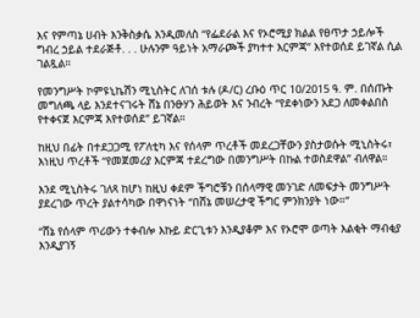እና የምጣኔ ሀብት እንቅስቃሴ እንዲመለስ “የፌደራል እና የኦሮሚያ ክልል የፀጥታ ኃይሎች ግብረ ኃይል ተደራጅቶ. . . ሁሉንም ዓይነት አማራጮች ያካተተ እርምጃ” እየተወሰደ ይገኛል ሲል ገልጿል።

የመንግሥት ኮምዩኒኬሽን ሚኒስትር ለገሰ ቱሉ (ዶ/ር) ረቡዕ ጥር 10/2015 ዓ. ም. በሰጡት መግለጫ ላይ እንደተናገሩት ሸኔ በንፁሃን ሕይወት እና ንብረት “የደቀነውን አደጋ ለመቀልበስ የተቀናጀ እርምጃ እየተወሰደ” ይገኛል።

ከዚህ በፊት በተደጋጋሚ የፖለቲካ እና የሰላም ጥረቶች መደረጋቸውን ያስታወሱት ሚኒስትሩ፣ እነዚህ ጥረቶች “የመጀመሪያ እርምጃ ተደረግው በመንግሥት በኩል ተወስደዋል” ብለዋል።

እንደ ሚኒስትሩ ገለጻ ከሆነ ከዚህ ቀደም ችግሮቹን በሰላማዊ መንገድ ለመፍታት መንግሥት ያደረገው ጥረት ያልተሳካው በዋነናነት “በሸኔ መሠረታዊ ችግር ምንክንያት ነው።”

“ሸኔ የሰላም ጥሪውን ተቀብሎ እኩይ ድርጊቱን እንዲያቆም እና የኦሮሞ ወጣት እልቂት ማብቂያ እንዲያገኝ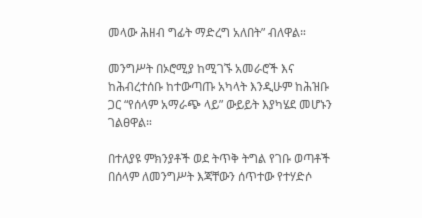መላው ሕዘብ ግፊት ማድረግ አለበት” ብለዋል።

መንግሥት በኦሮሚያ ከሚገኙ አመራሮች እና ከሕብረተሰቡ ከተውጣጡ አካላት እንዲሁም ከሕዝቡ ጋር “የሰላም አማራጭ ላይ” ውይይት እያካሄደ መሆኑን ገልፀዋል።

በተለያዩ ምክንያቶች ወደ ትጥቅ ትግል የገቡ ወጣቶች በሰላም ለመንግሥት እጃቸውን ሰጥተው የተሃድሶ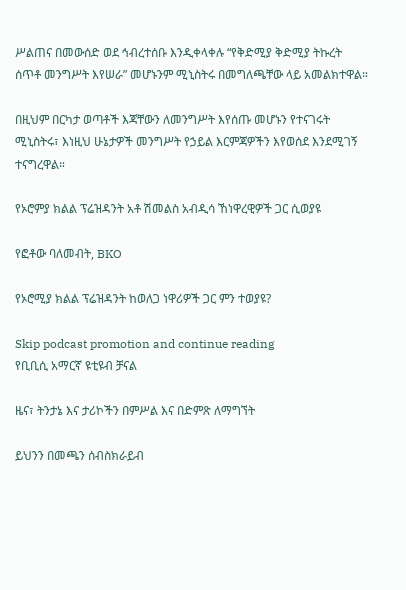ሥልጠና በመውሰድ ወደ ኅብረተሰቡ እንዲቀላቀሉ “የቅድሚያ ቅድሚያ ትኩረት ሰጥቶ መንግሥት እየሠራ” መሆኑንም ሚኒስትሩ በመግለጫቸው ላይ አመልክተዋል።

በዚህም በርካታ ወጣቶች እጃቸውን ለመንግሥት እየሰጡ መሆኑን የተናገሩት ሚኒስትሩ፣ እነዚህ ሁኔታዎች መንግሥት የኃይል እርምጃዎችን እየወሰደ እንደሚገኝ ተናግረዋል።

የኦሮምያ ክልል ፕሬዝዳንት አቶ ሽመልስ አብዲሳ ኸነዋረዊዎች ጋር ሲወያዩ

የፎቶው ባለመብት, BKO

የኦሮሚያ ክልል ፕሬዝዳንት ከወለጋ ነዋሪዎች ጋር ምን ተወያዩ?

Skip podcast promotion and continue reading
የቢቢሲ አማርኛ ዩቲዩብ ቻናል

ዜና፣ ትንታኔ እና ታሪኮችን በምሥል እና በድምጽ ለማግኘት

ይህንን በመጫን ሰብስክራይብ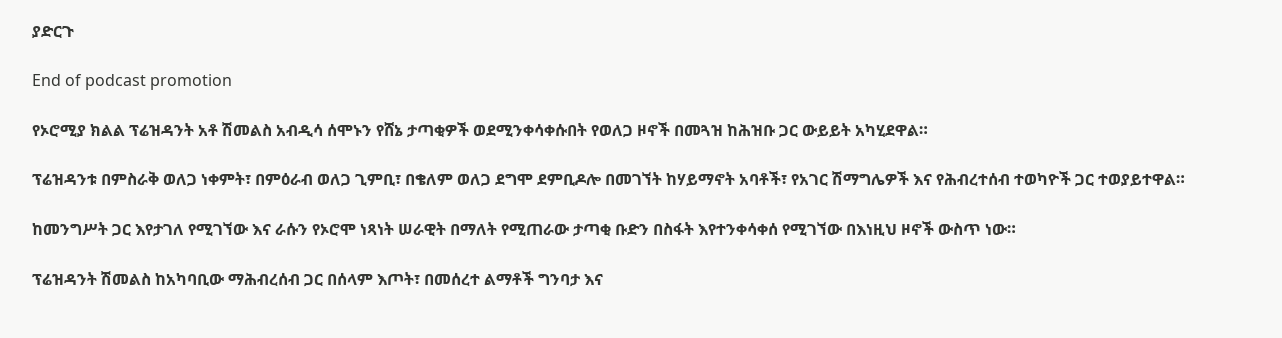ያድርጉ

End of podcast promotion

የኦሮሚያ ክልል ፕሬዝዳንት አቶ ሽመልስ አብዲሳ ሰሞኑን የሸኔ ታጣቂዎች ወደሚንቀሳቀሱበት የወለጋ ዞኖች በመጓዝ ከሕዝቡ ጋር ውይይት አካሂደዋል።

ፕሬዝዳንቱ በምስራቅ ወለጋ ነቀምት፣ በምዕራብ ወለጋ ጊምቢ፣ በቄለም ወለጋ ደግሞ ደምቢዶሎ በመገኘት ከሃይማኖት አባቶች፣ የአገር ሽማግሌዎች እና የሕብረተሰብ ተወካዮች ጋር ተወያይተዋል።

ከመንግሥት ጋር እየታገለ የሚገኘው እና ራሱን የኦሮሞ ነጻነት ሠራዊት በማለት የሚጠራው ታጣቂ ቡድን በስፋት እየተንቀሳቀሰ የሚገኘው በእነዚህ ዞኖች ውስጥ ነው።

ፕሬዝዳንት ሽመልስ ከአካባቢው ማሕብረሰብ ጋር በሰላም እጦት፣ በመሰረተ ልማቶች ግንባታ እና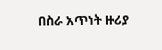በስራ አጥነት ዙሪያ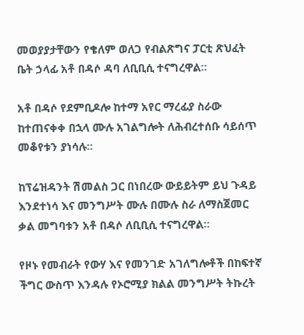መወያያታቸውን የቄለም ወለጋ የብልጽግና ፓርቲ ጽህፈት ቤት ኃላፊ አቶ በዳሶ ዳባ ለቢቢሲ ተናግረዋል።

አቶ በዳሶ የደምቢዶሎ ከተማ አየር ማረፊያ ስራው ከተጠናቀቀ በኋላ ሙሉ አገልግሎት ለሕብረተሰቡ ሳይሰጥ መቆየቱን ያነሳሉ።

ከፕሬዝዳንት ሽመልስ ጋር በነበረው ውይይትም ይህ ጉዳይ እንደተነሳ እና መንግሥት ሙሉ በሙሉ ስራ ለማስጀመር ቃል መግባቱን አቶ በዳሶ ለቢቢሲ ተናግረዋል።

የዞኑ የመብራት የውሃ እና የመንገድ አገለግሎቶች በከፍተኛ ችግር ውስጥ እንዳሉ የኦሮሚያ ክልል መንግሥት ትኩረት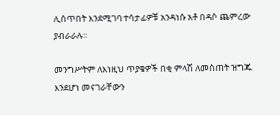ሊሰጥበት እንደሚገባ ተሳታፊዎቹ አንዳነሱ አቶ በዳሶ ጨምረው ያብራራሉ።

መንግሥትም ለእነዚህ ጥያቄዎች በቂ ምላሽ ለመስጠት ዝግጁ እንደሆነ መናገራቸውን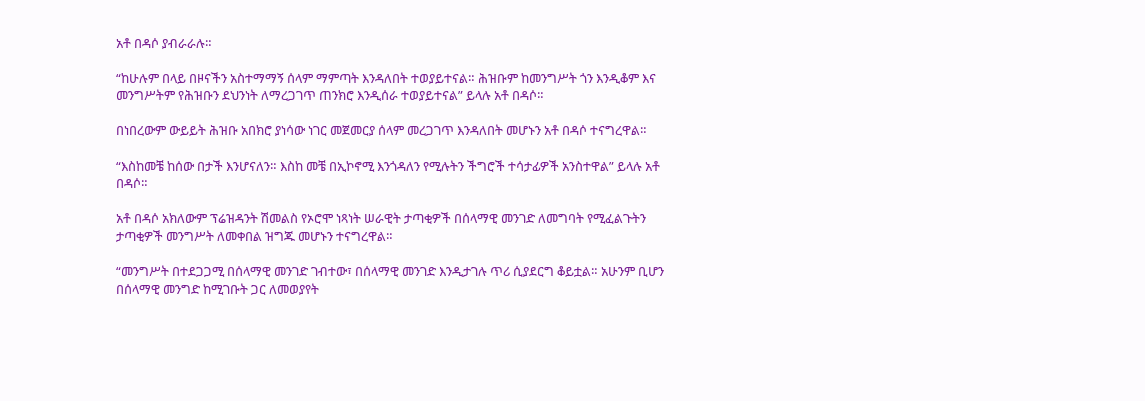አቶ በዳሶ ያብራራሉ።

“ከሁሉም በላይ በዞናችን አስተማማኝ ሰላም ማምጣት እንዳለበት ተወያይተናል። ሕዝቡም ከመንግሥት ጎን እንዲቆም እና መንግሥትም የሕዝቡን ደህንነት ለማረጋገጥ ጠንክሮ እንዲሰራ ተወያይተናል” ይላሉ አቶ በዳሶ።

በነበረውም ውይይት ሕዝቡ አበክሮ ያነሳው ነገር መጀመርያ ሰላም መረጋገጥ እንዳለበት መሆኑን አቶ በዳሶ ተናግረዋል።

“እስከመቼ ከሰው በታች እንሆናለን። እስከ መቼ በኢኮኖሚ እንጎዳለን የሚሉትን ችግሮች ተሳታፊዎች አንስተዋል” ይላሉ አቶ በዳሶ።

አቶ በዳሶ አክለውም ፕሬዝዳንት ሽመልስ የኦሮሞ ነጻነት ሠራዊት ታጣቂዎች በሰላማዊ መንገድ ለመግባት የሚፈልጉትን ታጣቂዎች መንግሥት ለመቀበል ዝግጁ መሆኑን ተናግረዋል።

“መንግሥት በተደጋጋሚ በሰላማዊ መንገድ ገብተው፣ በሰላማዊ መንገድ እንዲታገሉ ጥሪ ሲያደርግ ቆይቷል። አሁንም ቢሆን በሰላማዊ መንግድ ከሚገቡት ጋር ለመወያየት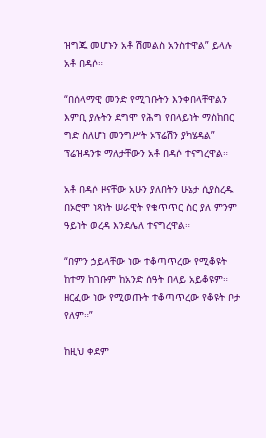ዝግጁ መሆኑን አቶ ሽመልስ አንስተዋል” ይላሉ አቶ በዳሶ።

“በሰላማዊ መንድ የሚገቡትን እንቀበላቸዋልን እምቢ ያሉትን ደግሞ የሕግ የበላይነት ማስከበር ግድ ስለሆነ መንግሥት ኦፕሬሽን ያካሄዳል” ፕሬዝዳንቱ ማለታቸውን አቶ በዳሶ ተናግረዋል።

አቶ በዳሶ ዞናቸው አሁን ያለበትን ሁኔታ ሲያስረዱ በኦሮሞ ነጻነት ሠራዊት የቁጥጥር ስር ያለ ምንም ዓይነት ወረዳ እንደሌለ ተናግረዋል።

“በምን ኃይላቸው ነው ተቆጣጥረው የሚቆዩት ከተማ ከገቡም ከአንድ ሰዓት በላይ አይቆዩም። ዘርፈው ነው የሚወጡት ተቆጣጥረው የቆዩት ቦታ የለም።”

ከዚህ ቀደም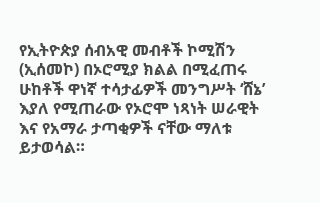የኢትዮጵያ ሰብአዊ መብቶች ኮሚሽን (ኢሰመኮ) በኦሮሚያ ክልል በሚፈጠሩ ሁከቶች ዋነኛ ተሳታፊዎች መንግሥት ‘ሸኔ’ እያለ የሚጠራው የኦሮሞ ነጻነት ሠራዊት እና የአማራ ታጣቂዎች ናቸው ማለቱ ይታወሳል።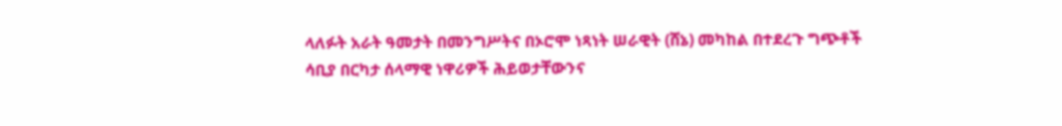ላለፉት አራት ዓመታት በመንግሥትና በኦሮሞ ነጻነት ሠራዊት (ሸኔ) መካከል በተደረጉ ግጭቶች ሳቢያ በርካታ ሰላማዊ ነዋሪዎች ሕይወታቸውንና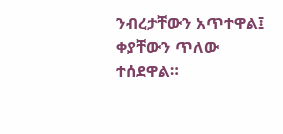ንብረታቸውን አጥተዋል፤ ቀያቸውን ጥለው ተሰደዋል።